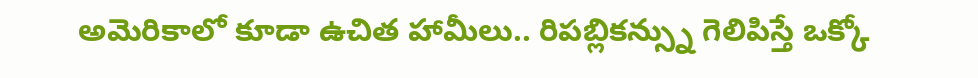అమెరికాలో కూడా ఉచిత హామీలు.. రిపబ్లికన్స్ను గెలిపిస్తే ఒక్కో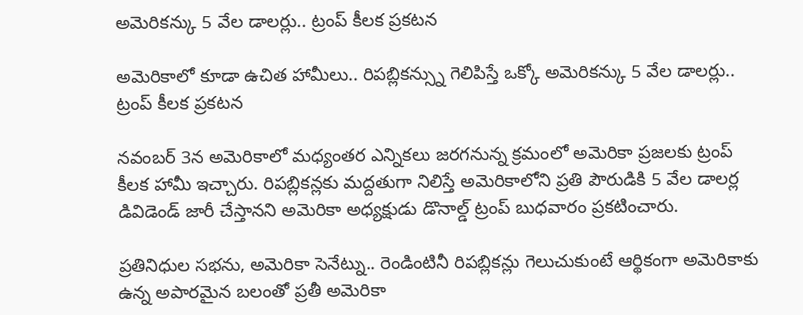అమెరికన్కు 5 వేల డాలర్లు.. ట్రంప్ కీలక ప్రకటన

అమెరికాలో కూడా ఉచిత హామీలు.. రిపబ్లికన్స్ను గెలిపిస్తే ఒక్కో అమెరికన్కు 5 వేల డాలర్లు.. ట్రంప్ కీలక ప్రకటన

నవంబర్ 3న అమెరికాలో మధ్యంతర ఎన్నికలు జరగనున్న క్రమంలో అమెరికా ప్రజలకు ట్రంప్ కీలక హామీ ఇచ్చారు. రిపబ్లికన్లకు మద్దతుగా నిలిస్తే అమెరికాలోని ప్రతి పౌరుడికి 5 వేల డాలర్ల డివిడెండ్ జారీ చేస్తానని అమెరికా అధ్యక్షుడు డొనాల్డ్ ట్రంప్ బుధవారం ప్రకటించారు.

ప్రతినిధుల సభను, అమెరికా సెనేట్ను.. రెండింటినీ రిపబ్లికన్లు గెలుచుకుంటే ఆర్థికంగా అమెరికాకు ఉన్న అపారమైన బలంతో ప్రతీ అమెరికా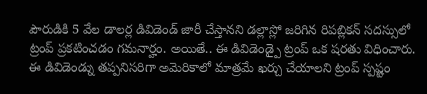పౌరుడికి 5 వేల డాలర్ల డివిడెండ్ జారీ చేస్తానని డల్లాస్లో జరిగిన రిపబ్లికన్ సదస్సులో ట్రంప్ ప్రకటించడం గమనార్హం. అయితే.. ఈ డివిడెండ్పై ట్రంప్ ఒక షరతు విధించారు. ఈ డివిడెండ్ను తప్పనిసరిగా అమెరికాలో మాత్రమే ఖర్చు చేయాలని ట్రంప్ స్పష్టం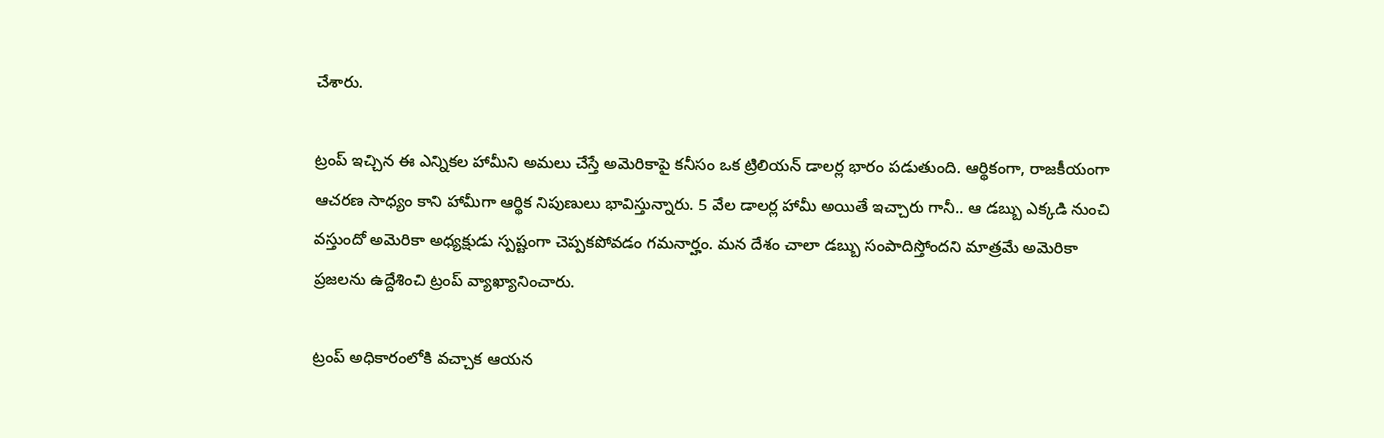చేశారు.

ట్రంప్ ఇచ్చిన ఈ ఎన్నికల హామీని అమలు చేస్తే అమెరికాపై కనీసం ఒక ట్రిలియన్ డాలర్ల భారం పడుతుంది. ఆర్థికంగా, రాజకీయంగా ఆచరణ సాధ్యం కాని హామీగా ఆర్థిక నిపుణులు భావిస్తున్నారు. 5 వేల డాలర్ల హామీ అయితే ఇచ్చారు గానీ.. ఆ డబ్బు ఎక్కడి నుంచి వస్తుందో అమెరికా అధ్యక్షుడు స్పష్టంగా చెప్పకపోవడం గమనార్హం. మన దేశం చాలా డబ్బు సంపాదిస్తోందని మాత్రమే అమెరికా ప్రజలను ఉద్దేశించి ట్రంప్ వ్యాఖ్యానించారు.

ట్రంప్ అధికారంలోకి వచ్చాక ఆయన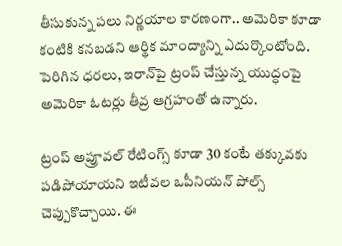తీసుకున్న పలు నిర్ణయాల కారణంగా.. అమెరికా కూడా కంటికి కనబడని ఆర్థిక మాంద్యాన్ని ఎదుర్కొంటోంది. పెరిగిన ధరలు, ఇరాన్‌పై ట్రంప్ చేస్తున్న యుద్ధంపై అమెరికా ఓటర్లు తీవ్ర ఆగ్రహంతో ఉన్నారు.

ట్రంప్ అప్రూవల్ రేటింగ్స్ కూడా 30 కంటే తక్కువకు పడిపోయాయని ఇటీవల ఒపీనియన్ పోల్స్ చెప్పుకొచ్చాయి. ఈ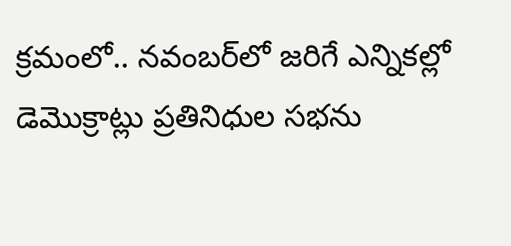క్రమంలో.. నవంబర్‌లో జరిగే ఎన్నికల్లో డెమొక్రాట్లు ప్రతినిధుల సభను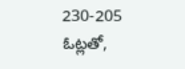230-205 ఓట్లతో,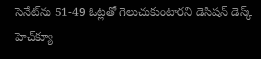సెనేట్‌ను 51-49 ఓట్లతో గెలుచుకుంటారని డెసిషన్ డెస్క్ హెచ్‌క్యూ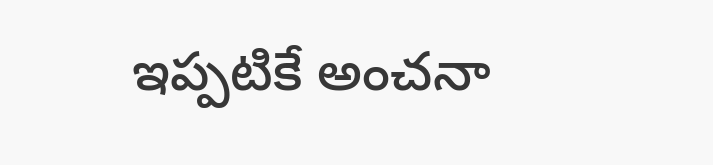ఇప్పటికే అంచనా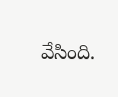వేసింది.